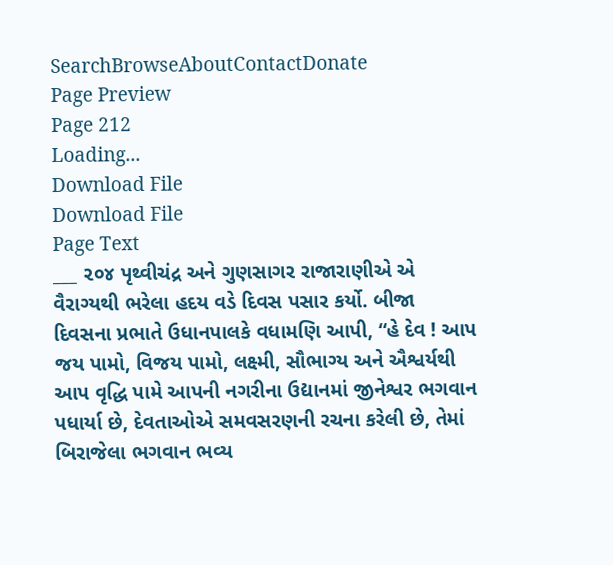SearchBrowseAboutContactDonate
Page Preview
Page 212
Loading...
Download File
Download File
Page Text
___ ૨૦૪ પૃથ્વીચંદ્ર અને ગુણસાગર રાજારાણીએ એ વૈરાગ્યથી ભરેલા હદય વડે દિવસ પસાર કર્યો. બીજા દિવસના પ્રભાતે ઉધાનપાલકે વધામણિ આપી, “હે દેવ ! આપ જય પામો, વિજય પામો, લક્ષ્મી, સૌભાગ્ય અને ઐશ્વર્યથી આપ વૃદ્ધિ પામે આપની નગરીના ઉદ્યાનમાં જીનેશ્વર ભગવાન પધાર્યા છે, દેવતાઓએ સમવસરણની રચના કરેલી છે, તેમાં બિરાજેલા ભગવાન ભવ્ય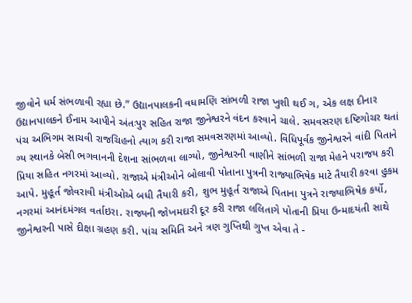જીવોને ધર્મ સંભળાવી રહ્યા છે.” ઉદ્યાનપાલકની વધામણિ સાંભળી રાજા ખુશી થઈ ગ, એક લક્ષ દીનાર ઉદ્યાનપાલકને ઈનામ આપીને અંતઃપુર સહિત રાજા જીનેશ્વરને વંદન કરવાને ચાલે. સમવસરણ દષ્ટિગોચર થતાં પંચ અભિગમ સાચવી રાજચિહનો ત્યાગ કરી રાજા સમવસરણમાં આવ્યો. વિધિપૂર્વક જીનેશ્વરને વાંદી પિતાને ગ્ય સ્થાનકે બેસી ભગવાનની દેશના સાંભળવા લાગ્યો, જીનેશ્વરની વાણીને સાંભળી રાજા મેહને પરાજય કરી પ્રિયા સહિત નગરમાં આવ્યો. રાજાએ મંત્રીઓને બોલાવી પોતાના પુત્રની રાજ્યાભિષેક માટે તૈયારી કરવા હુકમ આપે. મુહૂર્ત જોવરાવી મંત્રીઓએ બધી તૈયારી કરી, શુભ મુહૂર્ત રાજાએ પિતાના પુત્રને રાજ્યાભિષેક કર્યો, નગરમાં આનંદમંગલ વર્તાઇરા. રાજ્યની જોખમદારી દૂર કરી રાજા લલિતાગે પોતાની પ્રિયા ઉન્માદયંતી સાથે જીનેશ્વરની પાસે દીક્ષા ગ્રહણ કરી. પાંચ સમિતિ અને ત્રણ ગુપ્તિથી ગુપ્ત એવા તે -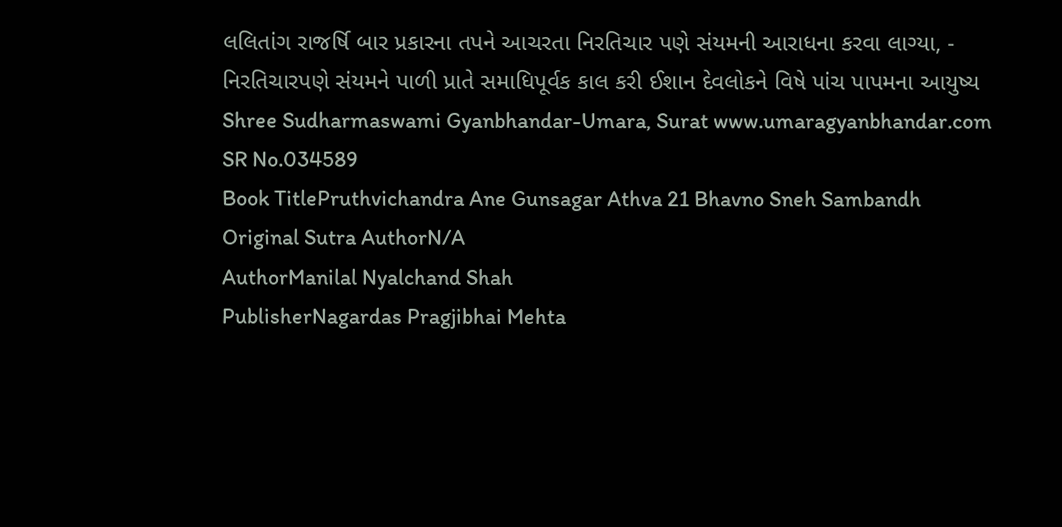લલિતાંગ રાજર્ષિ બાર પ્રકારના તપને આચરતા નિરતિચાર પણે સંયમની આરાધના કરવા લાગ્યા, - નિરતિચારપણે સંયમને પાળી પ્રાતે સમાધિપૂર્વક કાલ કરી ઈશાન દેવલોકને વિષે પાંચ પાપમના આયુષ્ય Shree Sudharmaswami Gyanbhandar-Umara, Surat www.umaragyanbhandar.com
SR No.034589
Book TitlePruthvichandra Ane Gunsagar Athva 21 Bhavno Sneh Sambandh
Original Sutra AuthorN/A
AuthorManilal Nyalchand Shah
PublisherNagardas Pragjibhai Mehta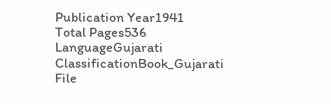Publication Year1941
Total Pages536
LanguageGujarati
ClassificationBook_Gujarati
File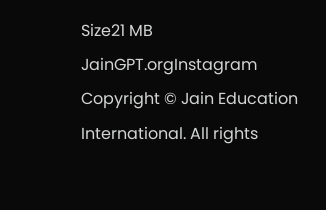Size21 MB
JainGPT.orgInstagram
Copyright © Jain Education International. All rights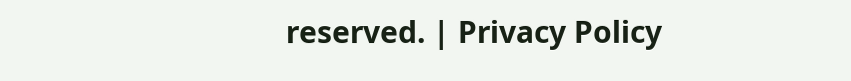reserved. | Privacy Policy